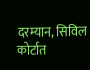दरम्यान, सिविल कोर्टात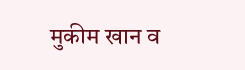मुकीम खान व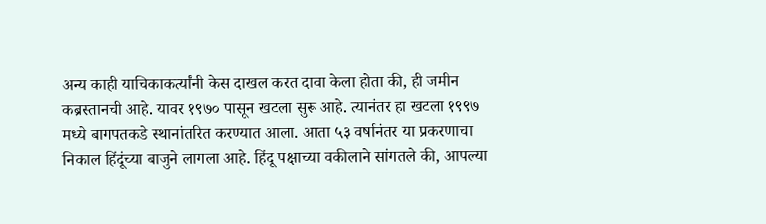अन्य काही याचिकाकर्त्यांनी केस दाखल करत दावा केला होता की, ही जमीन कब्रस्तानची आहे. यावर १९७० पासून खटला सुरू आहे. त्यानंतर हा खटला १९९७ मध्ये बागपतकडे स्थानांतरित करण्यात आला. आता ५३ वर्षानंतर या प्रकरणाचा निकाल हिंदूंच्या बाजुने लागला आहे. हिंदू पक्षाच्या वकीलाने सांगतले की, आपल्या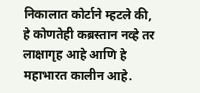निकालात कोर्टाने म्हटले की, हे कोणतेही कब्रस्तान नव्हे तर लाक्षागृह आहे आणि हे महाभारत कालीन आहे.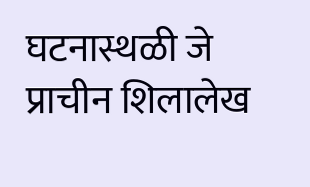घटनास्थळी जे प्राचीन शिलालेख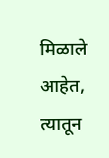मिळाले आहेत, त्यातून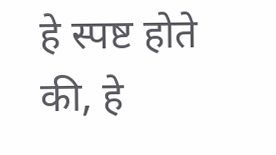हे स्पष्ट होते की, हे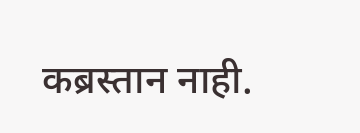कब्रस्तान नाही.